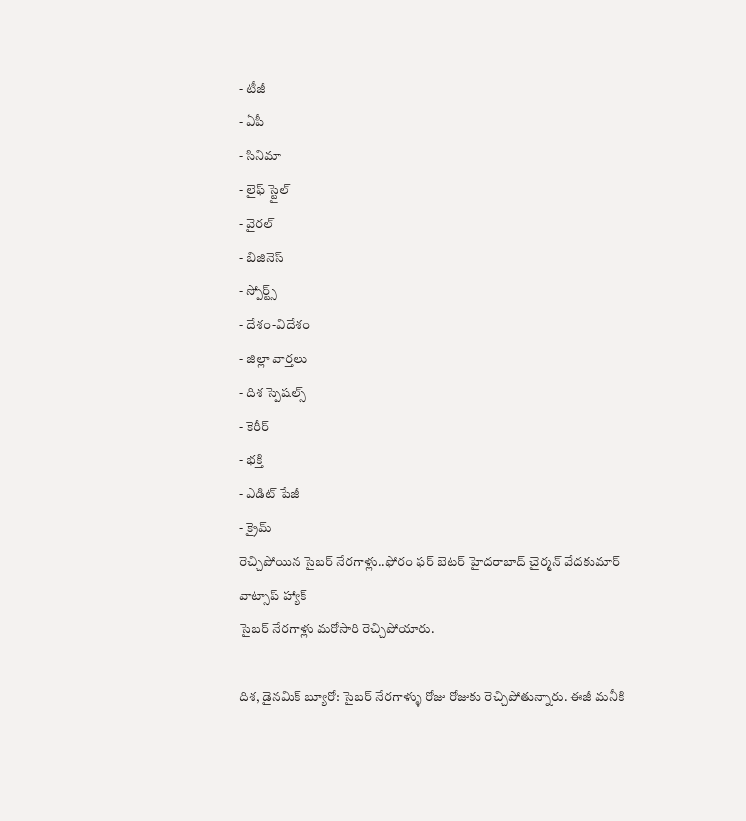- టీజీ
- ఏపీ
- సినిమా
- లైఫ్ స్టైల్
- వైరల్
- బిజినెస్
- స్పోర్ట్స్
- దేశం-విదేశం
- జిల్లా వార్తలు
- దిశ స్పెషల్స్
- కెరీర్
- భక్తి
- ఎడిట్ పేజీ
- క్రైమ్
రెచ్చిపోయిన సైబర్ నేరగాళ్లు..ఫోరం ఫర్ బెటర్ హైదరాబాద్ చైర్మన్ వేదకుమార్ వాట్సాప్ హ్యాక్
సైబర్ నేరగాళ్లు మరోసారి రెచ్చిపోయారు.

దిశ, డైనమిక్ బ్యూరో: సైబర్ నేరగాళ్ళు రోజు రోజుకు రెచ్చిపోతున్నారు. ఈజీ మనీకి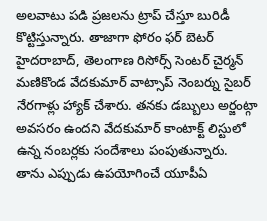అలవాటు పడి ప్రజలను ట్రాప్ చేస్తూ బురిడీ కొట్టిస్తున్నారు. తాజాగా ఫోరం ఫర్ బెటర్ హైదరాబాద్, తెలంగాణ రిసోర్స్ సెంటర్ చైర్మన్ మణికొండ వేదకుమార్ వాట్సాప్ నెంబర్ను సైబర్ నేరగాళ్లు హ్యాక్ చేశారు. తనకు డబ్బులు అర్జంట్గా అవసరం ఉందని వేదకుమార్ కాంటాక్ట్ లిస్టులో ఉన్న నంబర్లకు సందేశాలు పంపుతున్నారు. తాను ఎప్పుడు ఉపయోగించే యూపీఏ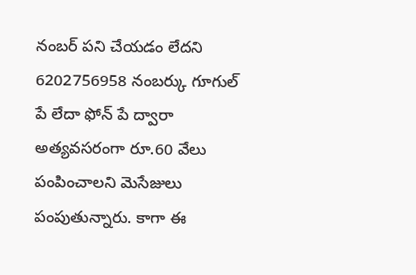నంబర్ పని చేయడం లేదని 6202756958 నంబర్కు గూగుల్ పే లేదా ఫోన్ పే ద్వారా అత్యవసరంగా రూ.60 వేలు పంపించాలని మెసేజులు పంపుతున్నారు. కాగా ఈ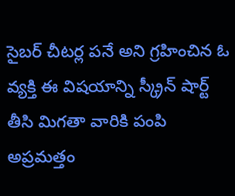సైబర్ చీటర్ల పనే అని గ్రహించిన ఓ వ్యక్తి ఈ విషయాన్ని స్క్రీన్ షార్ట్ తీసి మిగతా వారికి పంపి అప్రమత్తం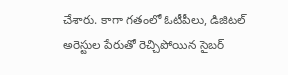చేశారు. కాగా గతంలో ఓటీపీలు, డిజిటల్ అరెస్టుల పేరుతో రెచ్చిపోయిన సైబర్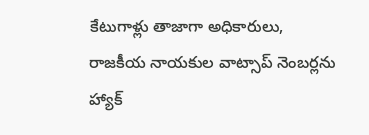కేటుగాళ్లు తాజాగా అధికారులు, రాజకీయ నాయకుల వాట్సాప్ నెంబర్లను హ్యాక్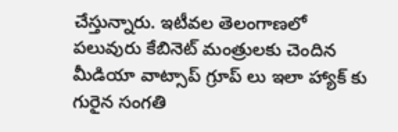చేస్తున్నారు. ఇటీవల తెలంగాణలో పలువురు కేబినెట్ మంత్రులకు చెందిన మీడియా వాట్సాప్ గ్రూప్ లు ఇలా హ్యాక్ కు గురైన సంగతి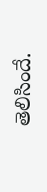తెలిసిందే.